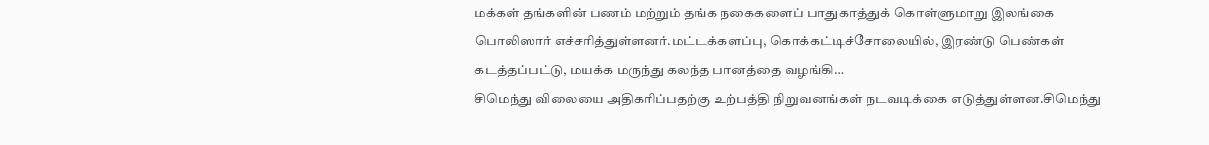மக்கள் தங்களின் பணம் மற்றும் தங்க நகைகளைப் பாதுகாத்துக் கொள்ளுமாறு இலங்கை பொலிஸார் எச்சரித்துள்ளனர்.மட்டக்களப்பு, கொக்கட்டிச்சோலையில், இரண்டு பெண்கள் கடத்தப்பட்டு, மயக்க மருந்து கலந்த பானத்தை வழங்கி…
சிமெந்து விலையை அதிகரிப்பதற்கு உற்பத்தி நிறுவனங்கள் நடவடிக்கை எடுத்துள்ளன.சிமெந்து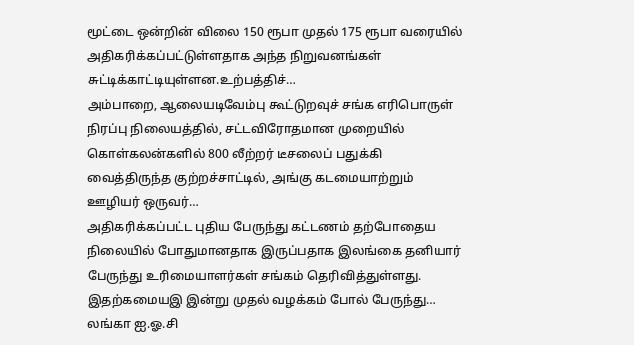மூட்டை ஒன்றின் விலை 150 ரூபா முதல் 175 ரூபா வரையில் அதிகரிக்கப்பட்டுள்ளதாக அந்த நிறுவனங்கள் சுட்டிக்காட்டியுள்ளன.உற்பத்திச்…
அம்பாறை, ஆலையடிவேம்பு கூட்டுறவுச் சங்க எரிபொருள் நிரப்பு நிலையத்தில், சட்டவிரோதமான முறையில் கொள்கலன்களில் 800 லீற்றர் டீசலைப் பதுக்கி வைத்திருந்த குற்றச்சாட்டில், அங்கு கடமையாற்றும் ஊழியர் ஒருவர்…
அதிகரிக்கப்பட்ட புதிய பேருந்து கட்டணம் தற்போதைய நிலையில் போதுமானதாக இருப்பதாக இலங்கை தனியார் பேருந்து உரிமையாளர்கள் சங்கம் தெரிவித்துள்ளது. இதற்கமையஇ இன்று முதல் வழக்கம் போல் பேருந்து…
லங்கா ஐ.ஓ.சி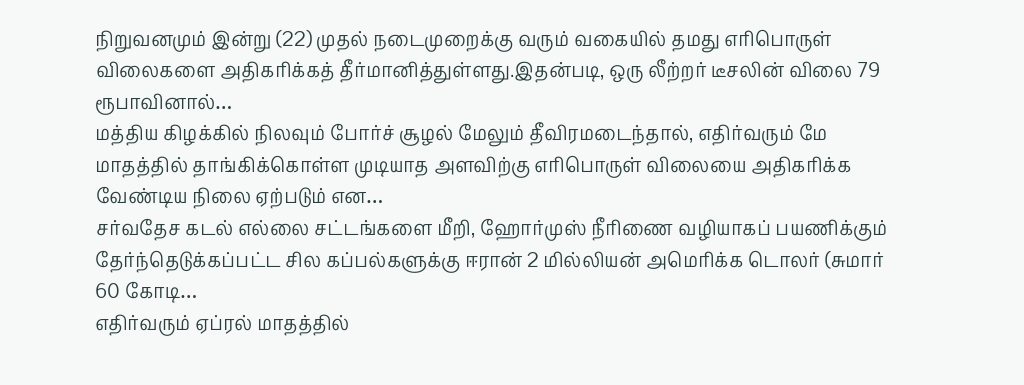நிறுவனமும் இன்று (22) முதல் நடைமுறைக்கு வரும் வகையில் தமது எரிபொருள் விலைகளை அதிகரிக்கத் தீர்மானித்துள்ளது.இதன்படி, ஒரு லீற்றர் டீசலின் விலை 79 ரூபாவினால்…
மத்திய கிழக்கில் நிலவும் போர்ச் சூழல் மேலும் தீவிரமடைந்தால், எதிர்வரும் மே மாதத்தில் தாங்கிக்கொள்ள முடியாத அளவிற்கு எரிபொருள் விலையை அதிகரிக்க வேண்டிய நிலை ஏற்படும் என…
சர்வதேச கடல் எல்லை சட்டங்களை மீறி, ஹோர்முஸ் நீரிணை வழியாகப் பயணிக்கும் தேர்ந்தெடுக்கப்பட்ட சில கப்பல்களுக்கு ஈரான் 2 மில்லியன் அமெரிக்க டொலர் (சுமார் 60 கோடி…
எதிர்வரும் ஏப்ரல் மாதத்தில்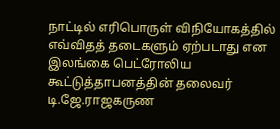நாட்டில் எரிபொருள் விநியோகத்தில் எவ்விதத் தடைகளும் ஏற்படாது என இலங்கை பெட்ரோலிய கூட்டுத்தாபனத்தின் தலைவர் டி.ஜே.ராஜகருண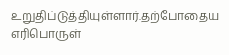உறுதிப்டுத்தியுள்ளார்.தற்போதைய எரிபொருள்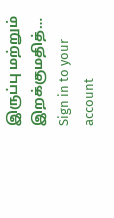இருப்பு மற்றும் இறக்குமதித்…
Sign in to your account